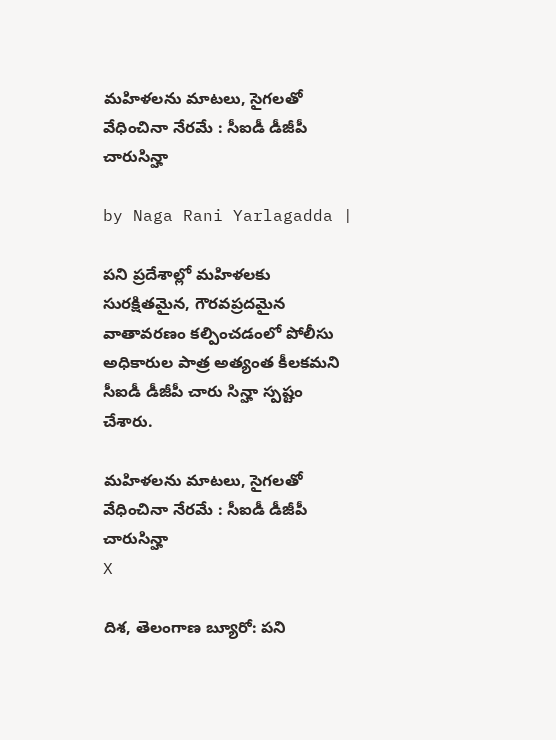మహిళలను మాటలు, సైగలతో వేధించినా నేరమే : సీఐడీ డీజీపీ చారుసిన్హా

by Naga Rani Yarlagadda |

పని ప్రదేశాల్లో మహిళలకు సురక్షితమైన, గౌరవప్రదమైన వాతావరణం కల్పించడంలో పోలీసు అధికారుల పాత్ర అత్యంత కీలకమని సీఐడీ డీజీపీ చారు సిన్హా స్పష్టం చేశారు.

మహిళలను మాటలు, సైగలతో వేధించినా నేరమే : సీఐడీ డీజీపీ చారుసిన్హా
X

దిశ, తెలంగాణ బ్యూరో: పని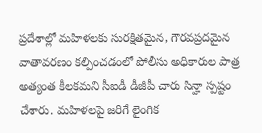ప్రదేశాల్లో మహిళలకు సురక్షితమైన, గౌరవప్రదమైన వాతావరణం కల్పించడంలో పోలీసు అధికారుల పాత్ర అత్యంత కీలకమని సీఐడీ డీజీపీ చారు సిన్హా స్పష్టం చేశారు. మహిళలపై జరిగే లైంగిక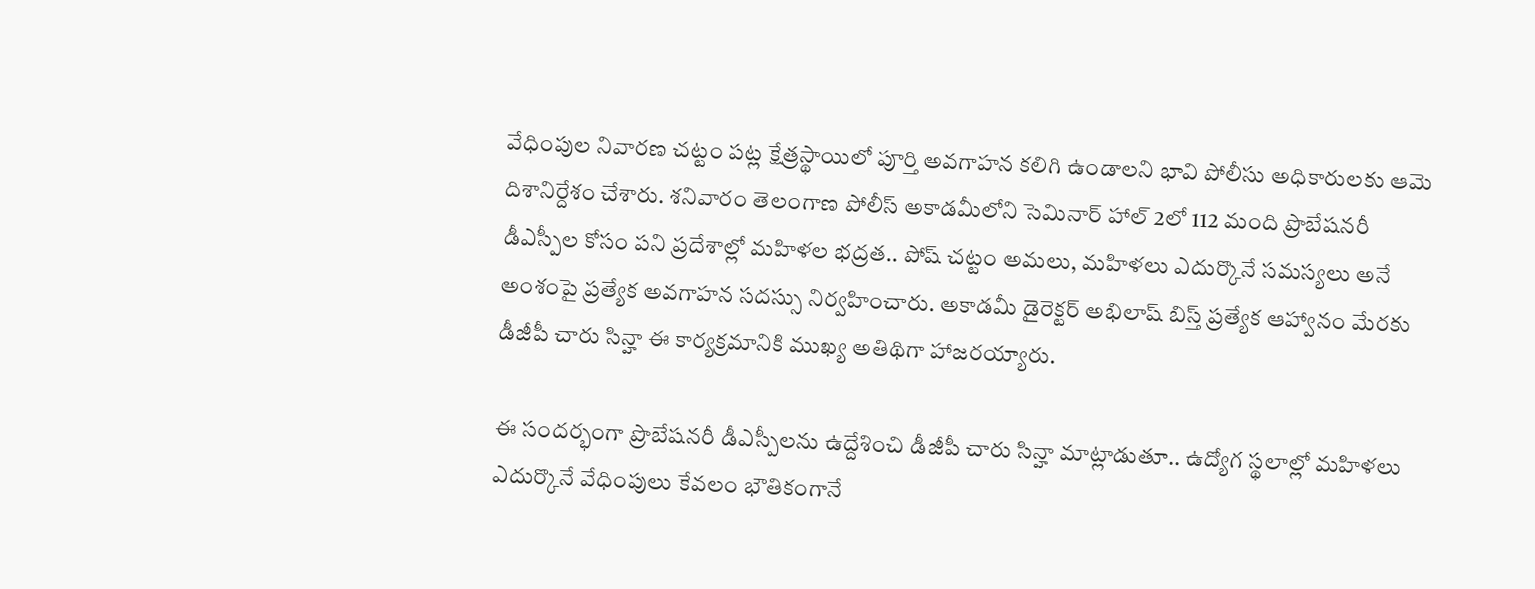వేధింపుల నివారణ చట్టం పట్ల క్షేత్రస్థాయిలో పూర్తి అవగాహన కలిగి ఉండాలని భావి పోలీసు అధికారులకు ఆమె దిశానిర్దేశం చేశారు. శనివారం తెలంగాణ పోలీస్ అకాడమీలోని సెమినార్ హాల్ 2లో 112 మంది ప్రొబేషనరీ డీఎస్పీల కోసం పని ప్రదేశాల్లో మహిళల భద్రత.. పోష్ చట్టం అమలు, మహిళలు ఎదుర్కొనే సమస్యలు అనే అంశంపై ప్రత్యేక అవగాహన సదస్సు నిర్వహించారు. అకాడమీ డైరెక్టర్ అభిలాష్ బిస్త్ ప్రత్యేక ఆహ్వానం మేరకు డీజీపీ చారు సిన్హా ఈ కార్యక్రమానికి ముఖ్య అతిథిగా హాజరయ్యారు.

ఈ సందర్భంగా ప్రొబేషనరీ డీఎస్పీలను ఉద్దేశించి డీజీపీ చారు సిన్హా మాట్లాడుతూ.. ఉద్యోగ స్థలాల్లో మహిళలు ఎదుర్కొనే వేధింపులు కేవలం భౌతికంగానే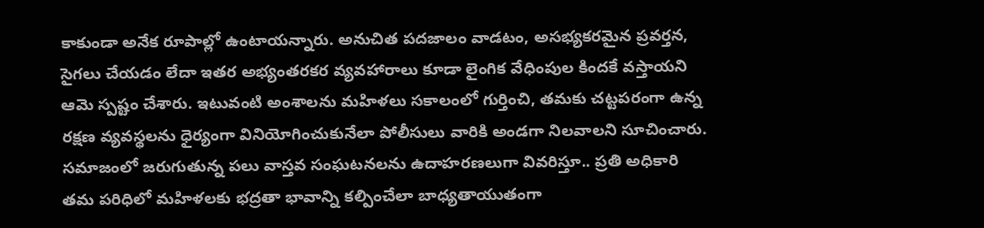కాకుండా అనేక రూపాల్లో ఉంటాయన్నారు. అనుచిత పదజాలం వాడటం, అసభ్యకరమైన ప్రవర్తన, సైగలు చేయడం లేదా ఇతర అభ్యంతరకర వ్యవహారాలు కూడా లైంగిక వేధింపుల కిందకే వస్తాయని ఆమె స్పష్టం చేశారు. ఇటువంటి అంశాలను మహిళలు సకాలంలో గుర్తించి, తమకు చట్టపరంగా ఉన్న రక్షణ వ్యవస్థలను ధైర్యంగా వినియోగించుకునేలా పోలీసులు వారికి అండగా నిలవాలని సూచించారు. సమాజంలో జరుగుతున్న పలు వాస్తవ సంఘటనలను ఉదాహరణలుగా వివరిస్తూ.. ప్రతి అధికారి తమ పరిధిలో మహిళలకు భద్రతా భావాన్ని కల్పించేలా బాధ్యతాయుతంగా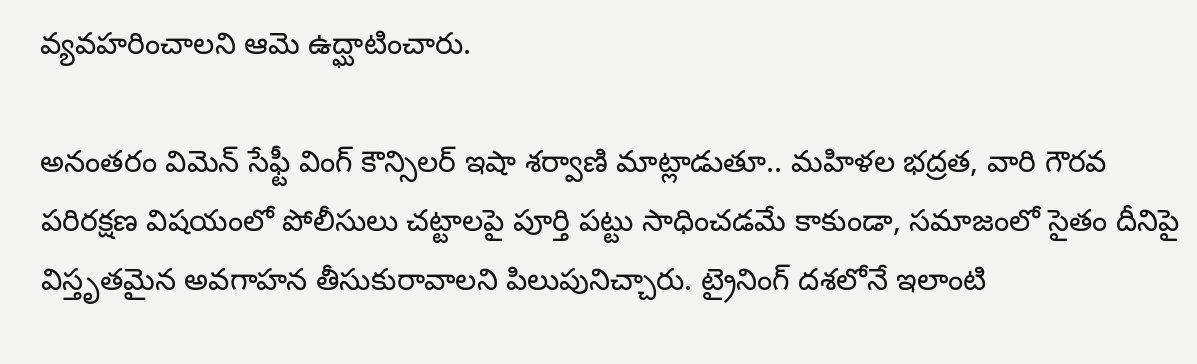వ్యవహరించాలని ఆమె ఉద్ఘాటించారు.

అనంతరం విమెన్ సేఫ్టీ వింగ్ కౌన్సిలర్ ఇషా శర్వాణి మాట్లాడుతూ.. మహిళల భద్రత, వారి గౌరవ పరిరక్షణ విషయంలో పోలీసులు చట్టాలపై పూర్తి పట్టు సాధించడమే కాకుండా, సమాజంలో సైతం దీనిపై విస్తృతమైన అవగాహన తీసుకురావాలని పిలుపునిచ్చారు. ట్రైనింగ్ దశలోనే ఇలాంటి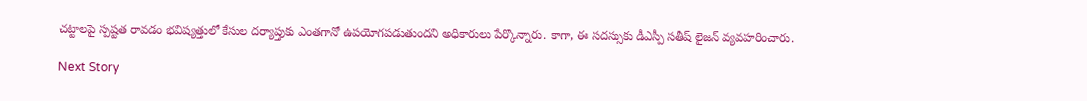చట్టాలపై స్పష్టత రావడం భవిష్యత్తులో కేసుల దర్యాప్తుకు ఎంతగానో ఉపయోగపడుతుందని అధికారులు పేర్కొన్నారు. కాగా, ఈ సదస్సుకు డీఎస్పీ సతీష్ లైజన్ వ్యవహరించారు.

Next Story